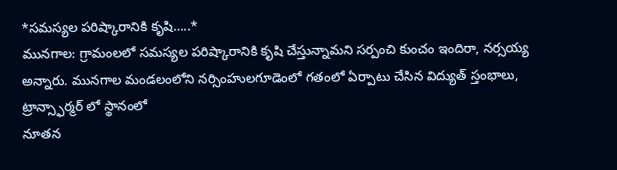*సమస్యల పరిష్కారానికి కృషి…..*
మునగాల: గ్రామంలలో సమస్యల పరిష్కారానికి కృషి చేస్తున్నామని సర్పంచి కుంచం ఇందిరా, నర్సయ్య అన్నారు. మునగాల మండలంలోని నర్సింహులగూడెంలో గతంలో ఏర్పాటు చేసిన విద్యుత్ స్తంభాలు, ట్రాన్స్ఫార్మర్ లో స్థానంలో
నూతన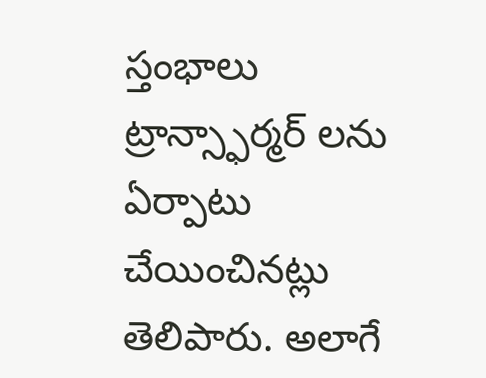స్తంభాలు ట్రాన్స్ఫార్మర్ లను ఏర్పాటు చేయించినట్లు తెలిపారు. అలాగే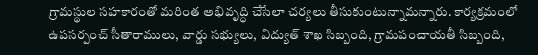గ్రామస్థుల సహకారంతో మరింత అభివృద్ధి చేసేలా చర్యలు తీసుకుంటున్నామన్నారు. కార్యక్రమంలో ఉపసర్పంచ్ సీతారాములు, వార్డు సభ్యులు, విద్యుత్ శాఖ సిబ్బంది, గ్రామపంచాయతీ సిబ్బంది,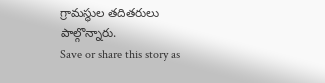గ్రామస్థుల తదితరులు పాల్గొన్నారు.
Save or share this story as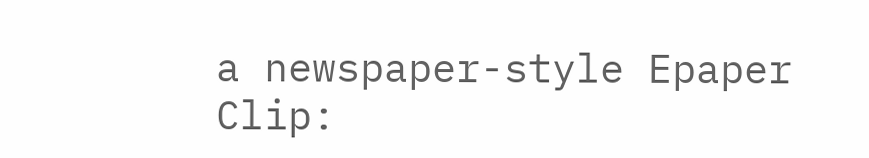a newspaper-style Epaper Clip: